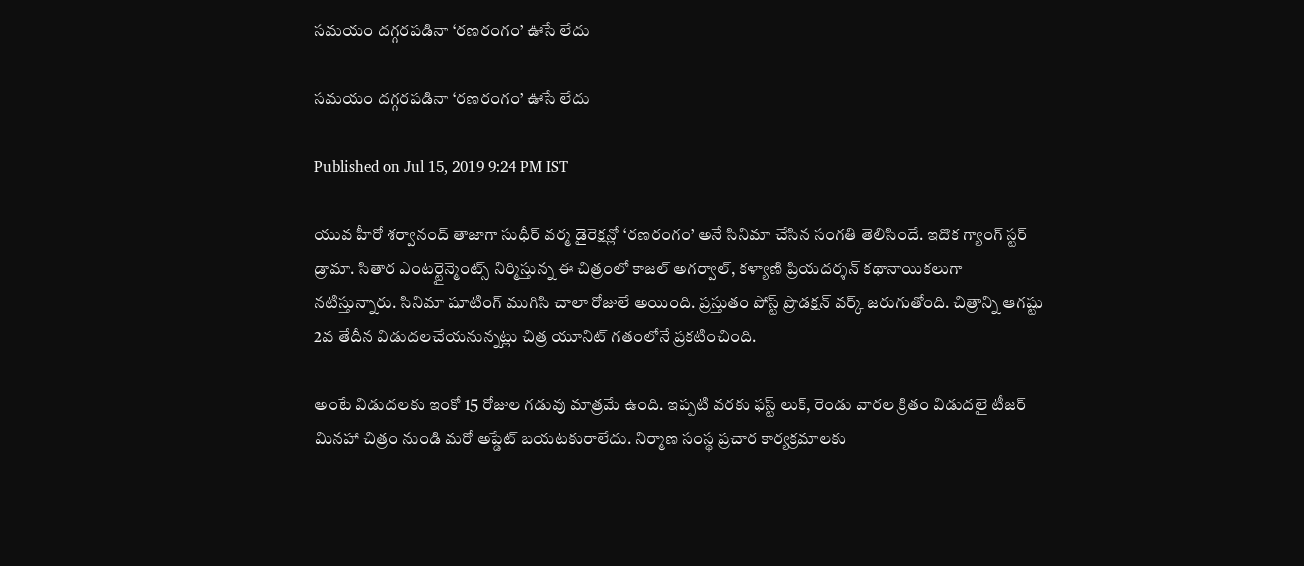సమయం దగ్గరపడినా ‘రణరంగం’ ఊసే లేదు

సమయం దగ్గరపడినా ‘రణరంగం’ ఊసే లేదు

Published on Jul 15, 2019 9:24 PM IST

యువ హీరో శర్వానంద్ తాజాగా సుధీర్ వర్మ డైరెక్షన్లో ‘రణరంగం’ అనే సినిమా చేసిన సంగతి తెలిసిందే. ఇదొక గ్యాంగ్ స్టర్ డ్రామా. సితార ఎంటర్టైన్మెంట్స్ నిర్మిస్తున్న ఈ చిత్రంలో కాజల్ అగర్వాల్, కళ్యాణి ప్రియదర్శన్ కథానాయికలుగా నటిస్తున్నారు. సినిమా షూటింగ్ ముగిసి చాలా రోజులే అయింది. ప్రస్తుతం పోస్ట్ ప్రొడక్షన్ వర్క్ జరుగుతోంది. చిత్రాన్ని ఆగష్టు 2వ తేదీన విడుదలచేయనున్నట్లు చిత్ర యూనిట్ గతంలోనే ప్రకటించింది.

అంటే విడుదలకు ఇంకో 15 రోజుల గడువు మాత్రమే ఉంది. ఇప్పటి వరకు ఫస్ట్ లుక్, రెండు వారల క్రితం విడుదలై టీజర్ మినహా చిత్రం నుండి మరో అప్డేట్ బయటకురాలేదు. నిర్మాణ సంస్థ ప్రచార కార్యక్రమాలకు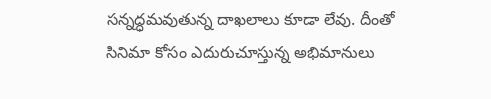సన్నద్ధమవుతున్న దాఖలాలు కూడా లేవు. దీంతో సినిమా కోసం ఎదురుచూస్తున్న అభిమానులు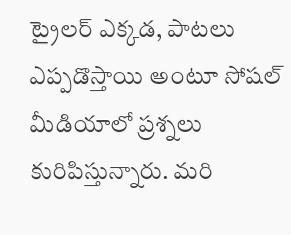ట్రైలర్ ఎక్కడ, పాటలు ఎప్పడొస్తాయి అంటూ సోషల్ మీడియాలో ప్రశ్నలు కురిపిస్తున్నారు. మరి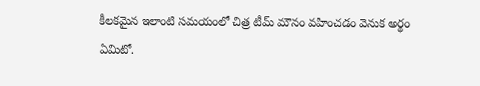కీలకమైన ఇలాంటి సమయంలో చిత్ర టీమ్ మౌనం వహించడం వెనుక అర్థం ఏమిటో.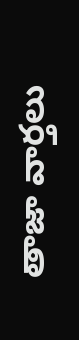తాజా వార్తలు